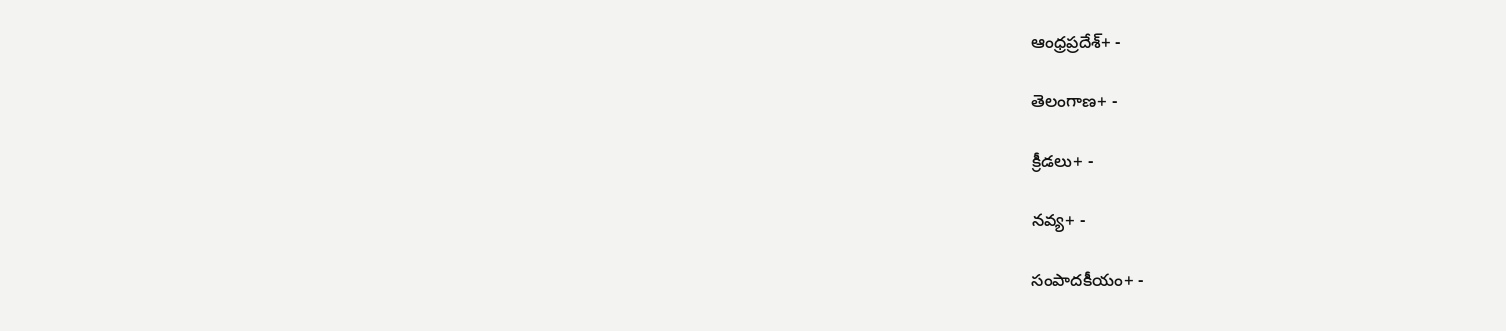ఆంధ్రప్రదేశ్+ -

తెలంగాణ+ -

క్రీడలు+ -

నవ్య+ -

సంపాదకీయం+ -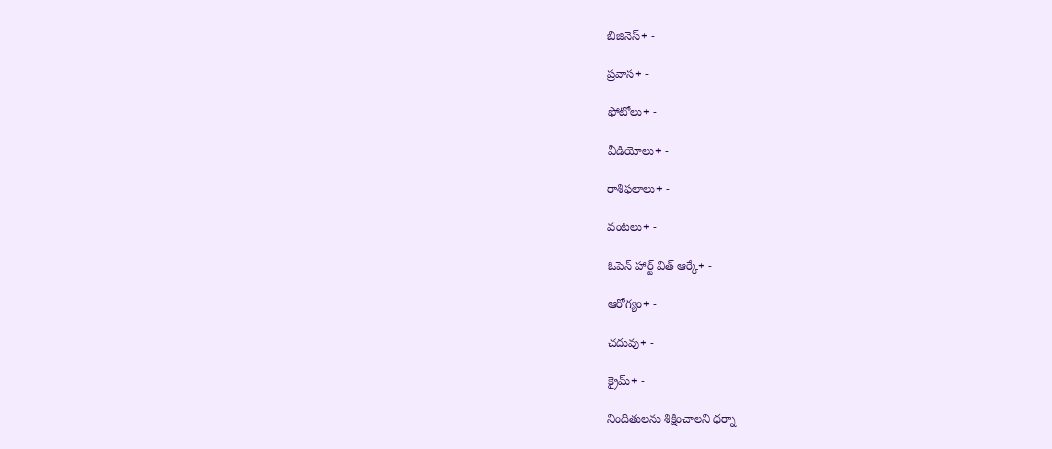బిజినెస్+ -

ప్రవాస+ -

ఫోటోలు+ -

వీడియోలు+ -

రాశిఫలాలు+ -

వంటలు+ -

ఓపెన్ హార్ట్ విత్ ఆర్కే+ -

ఆరోగ్యం+ -

చదువు+ -

క్రైమ్+ -

నిందితులను శిక్షించాలని ధర్నా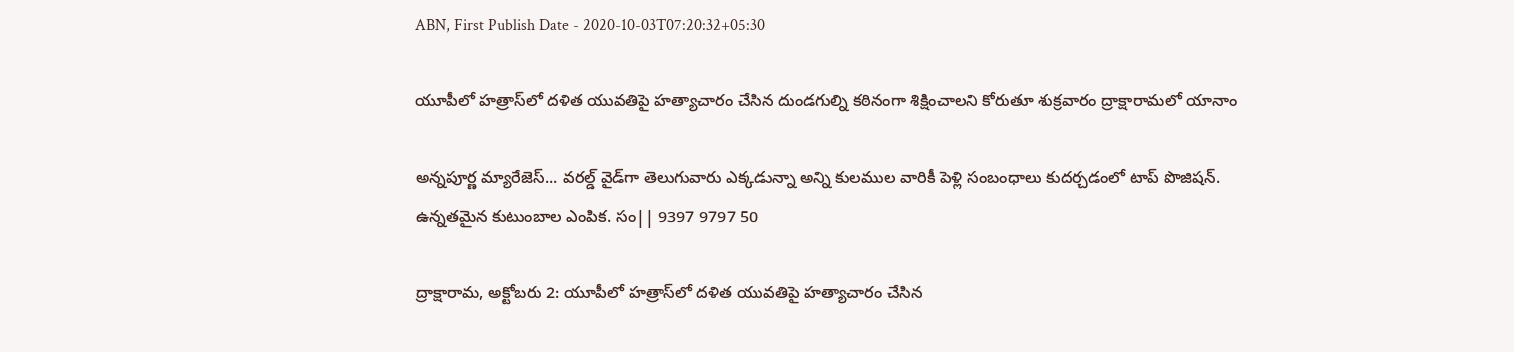ABN, First Publish Date - 2020-10-03T07:20:32+05:30

యూపీలో హత్రాస్‌లో దళిత యువతిపై హత్యాచారం చేసిన దుండగుల్ని కఠినంగా శిక్షించాలని కోరుతూ శుక్రవారం ద్రాక్షారామలో యానాం

అన్నపూర్ణ మ్యారేజెస్... వరల్డ్ వైడ్‌గా తెలుగువారు ఎక్కడున్నా అన్ని కులముల వారికీ పెళ్లి సంబంధాలు కుదర్చడంలో టాప్ పొజిషన్. ఉన్నతమైన కుటుంబాల ఎంపిక. సం|| 9397 9797 50

ద్రాక్షారామ, అక్టోబరు 2: యూపీలో హత్రాస్‌లో దళిత యువతిపై హత్యాచారం చేసిన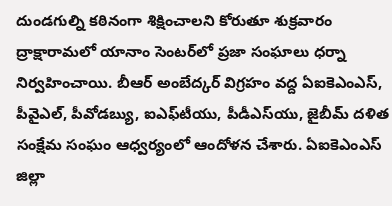దుండగుల్ని కఠినంగా శిక్షించాలని కోరుతూ శుక్రవారం ద్రాక్షారామలో యానాం సెంటర్‌లో ప్రజా సంఘాలు ధర్నా నిర్వహించాయి. బీఆర్‌ అంబేద్కర్‌ విగ్రహం వద్ద ఏఐకెఎంఎస్‌, పీవైఎల్‌, పీవోడబ్యు, ఐఎఫ్‌టీయు, పీడీఎస్‌యు, జైబీమ్‌ దళిత సంక్షేమ సంఘం ఆధ్వర్యంలో ఆందోళన చేశారు. ఏఐకెఎంఎస్‌ జిల్లా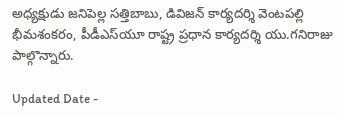అధ్యక్షుడు జనిపెల్ల సత్తిబాబు, డివిజన్‌ కార్యదర్శి వెంటపల్లి భీమశంకరం, పీడీఎస్‌యూ రాష్ట్ర ప్రధాన కార్యదర్శి యు.గనిరాజు పాల్గొన్నారు.

Updated Date -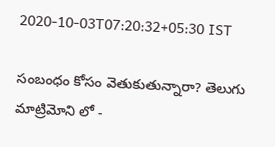2020-10-03T07:20:32+05:30 IST

సంబంధం కోసం వెతుకుతున్నారా? తెలుగు మాట్రిమోని లో -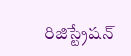రిజిస్ట్రేషన్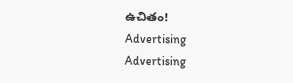ఉచితం!
Advertising
Advertising